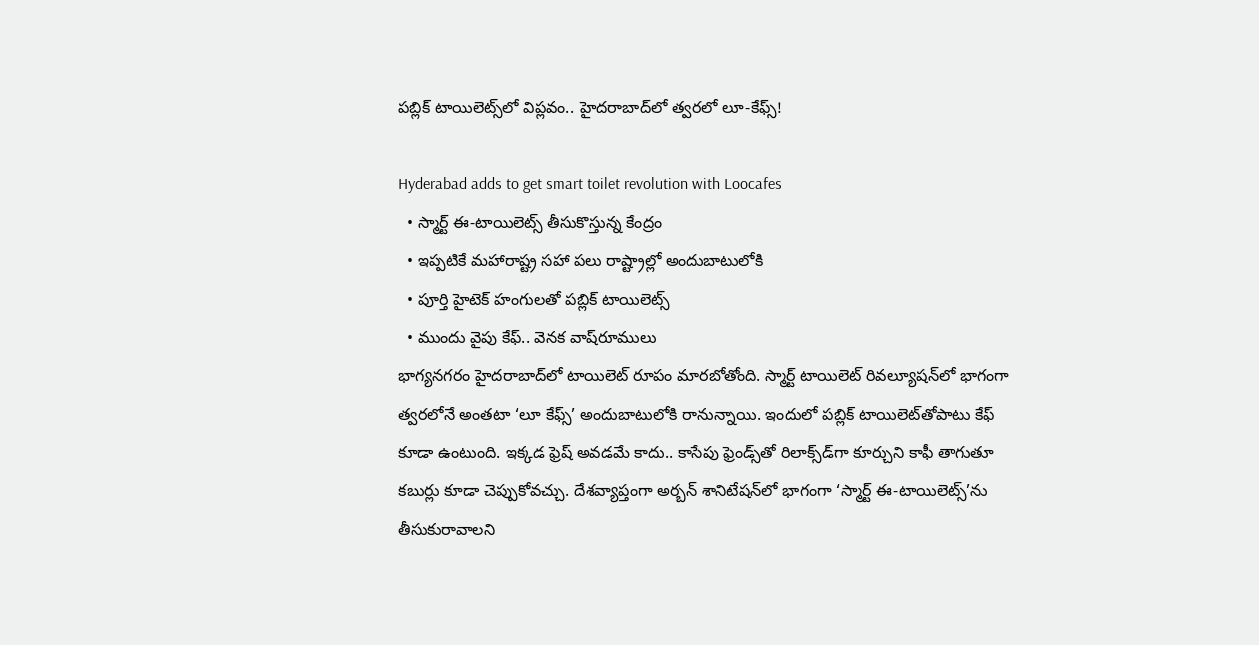పబ్లిక్ టాయిలెట్స్‌లో విప్లవం.. హైదరాబాద్‌లో త్వరలో లూ-కేఫ్స్!

Hyderabad adds to get smart toilet revolution with Loocafes
  • స్మార్ట్ ఈ-టాయిలెట్స్ తీసుకొస్తున్న కేంద్రం
  • ఇప్పటికే మహారాష్ట్ర సహా పలు రాష్ట్రాల్లో అందుబాటులోకి
  • పూర్తి హైటెక్ హంగులతో పబ్లిక్ టాయిలెట్స్
  • ముందు వైపు కేఫ్.. వెనక వాష్‌రూములు
భాగ్యనగరం హైదరాబాద్‌లో టాయిలెట్‌ రూపం మారబోతోంది. స్మార్ట్ టాయిలెట్ రివల్యూషన్‌లో భాగంగా త్వరలోనే అంతటా ‘లూ కేఫ్స్’ అందుబాటులోకి రానున్నాయి. ఇందులో పబ్లిక్ టాయిలెట్‌తోపాటు కేఫ్ కూడా ఉంటుంది. ఇక్కడ ఫ్రెష్ అవడమే కాదు.. కాసేపు ఫ్రెండ్స్‌తో రిలాక్స్‌డ్‌గా కూర్చుని కాఫీ తాగుతూ కబుర్లు కూడా చెప్పుకోవచ్చు. దేశవ్యాప్తంగా అర్బన్ శానిటేషన్‌లో భాగంగా ‘స్మార్ట్ ఈ-టాయిలెట్స్‌’ను తీసుకురావాలని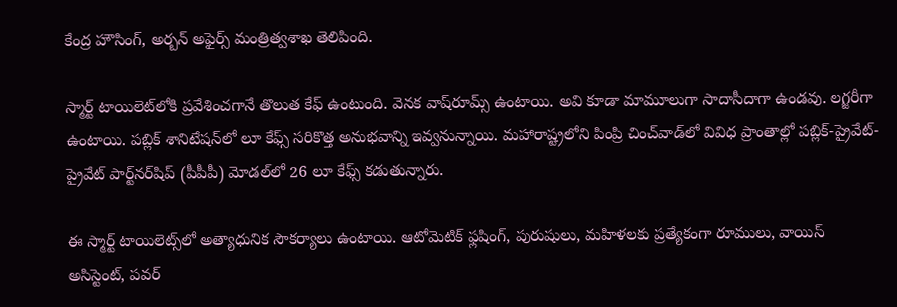కేంద్ర హౌసింగ్, అర్బన్ అఫైర్స్ మంత్రిత్వశాఖ తెలిపింది.

స్మార్ట్ టాయిలెట్‌లోకి ప్రవేశించగానే తొలుత కేఫ్ ఉంటుంది. వెనక వాష్‌రూమ్స్ ఉంటాయి. అవి కూడా మామూలుగా సాదాసీదాగా ఉండవు. లగ్జరీగా ఉంటాయి. పబ్లిక్ శానిటేషన్‌లో లూ కేఫ్స్ సరికొత్త అనుభవాన్ని ఇవ్వనున్నాయి. మహారాష్ట్రలోని పింప్రి చించ్‌వాడ్‌లో వివిధ ప్రాంతాల్లో పబ్లిక్-ప్రైవేట్-ప్రైవేట్ పార్ట్‌నర్‌షిప్ (పీపీపీ) మోడల్‌లో 26 లూ కేఫ్స్ కడుతున్నారు.

ఈ స్మార్ట్ టాయిలెట్స్‌లో అత్యాధునిక సౌకర్యాలు ఉంటాయి. ఆటోమెటిక్ ఫ్లషింగ్, పురుషులు, మహిళలకు ప్రత్యేకంగా రూములు, వాయిస్ అసిస్టెంట్, పవర్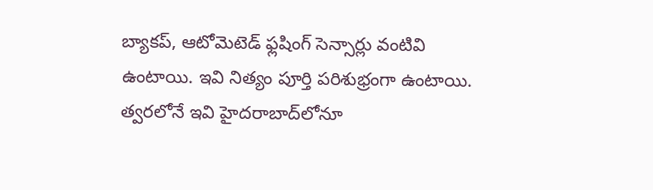బ్యాకప్, ఆటోమెటెడ్ ఫ్లషింగ్ సెన్సార్లు వంటివి ఉంటాయి. ఇవి నిత్యం పూర్తి పరిశుభ్రంగా ఉంటాయి. త్వరలోనే ఇవి హైదరాబాద్‌లోనూ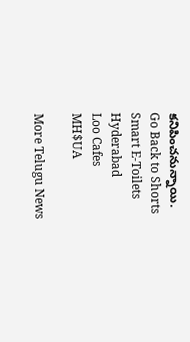కనిపించనున్నాయి.
Go Back to Shorts
Smart E-Toilets
Hyderabad
Loo Cafes
MH$UA

More Telugu News